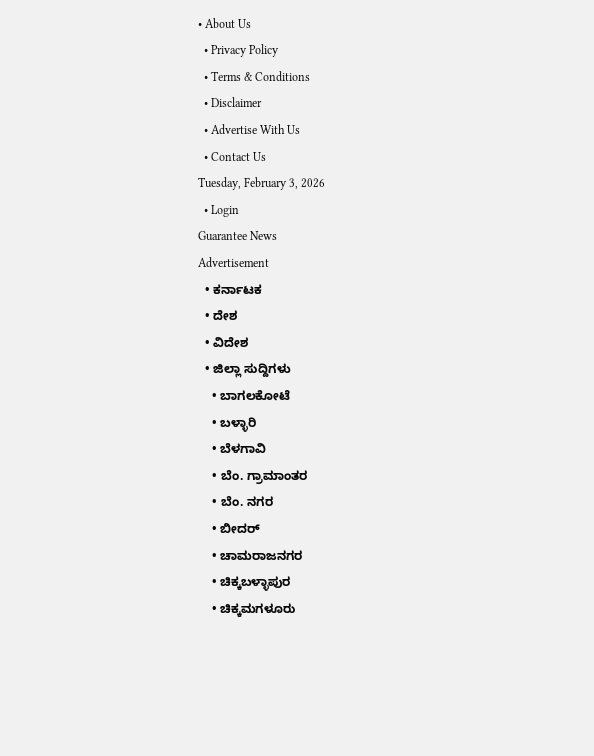• About Us
  • Privacy Policy
  • Terms & Conditions
  • Disclaimer
  • Advertise With Us
  • Contact Us
Tuesday, February 3, 2026
  • Login
Guarantee News
Advertisement
  • ಕರ್ನಾಟಕ
  • ದೇಶ
  • ವಿದೇಶ
  • ಜಿಲ್ಲಾ ಸುದ್ದಿಗಳು
    • ಬಾಗಲಕೋಟೆ
    • ಬಳ್ಳಾರಿ
    • ಬೆಳಗಾವಿ
    • ಬೆಂ. ಗ್ರಾಮಾಂತರ
    • ಬೆಂ. ನಗರ
    • ಬೀದರ್
    • ಚಾಮರಾಜನಗರ
    • ಚಿಕ್ಕಬಳ್ಳಾಪುರ
    • ಚಿಕ್ಕಮಗಳೂರು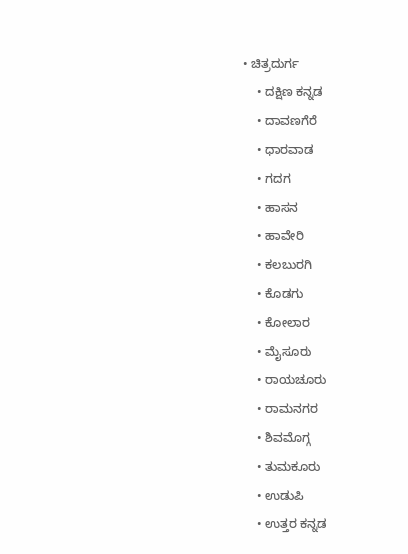• ಚಿತ್ರದುರ್ಗ
    • ದಕ್ಷಿಣ ಕನ್ನಡ
    • ದಾವಣಗೆರೆ
    • ಧಾರವಾಡ
    • ಗದಗ
    • ಹಾಸನ
    • ಹಾವೇರಿ
    • ಕಲಬುರಗಿ
    • ಕೊಡಗು
    • ಕೋಲಾರ
    • ಮೈಸೂರು
    • ರಾಯಚೂರು
    • ರಾಮನಗರ
    • ಶಿವಮೊಗ್ಗ
    • ತುಮಕೂರು
    • ಉಡುಪಿ
    • ಉತ್ತರ ಕನ್ನಡ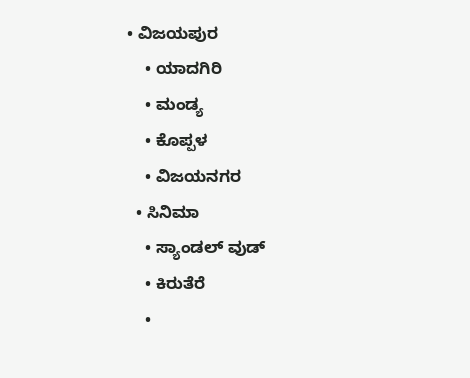• ವಿಜಯಪುರ
    • ಯಾದಗಿರಿ
    • ಮಂಡ್ಯ
    • ಕೊಪ್ಪಳ
    • ವಿಜಯನಗರ
  • ಸಿನಿಮಾ
    • ಸ್ಯಾಂಡಲ್ ವುಡ್
    • ಕಿರುತೆರೆ
    •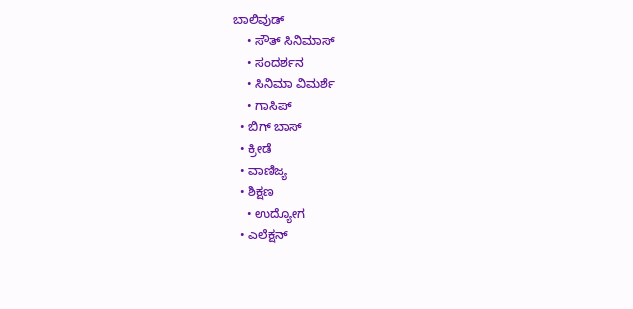ಬಾಲಿವುಡ್
    • ಸೌತ್ ಸಿನಿಮಾಸ್
    • ಸಂದರ್ಶನ
    • ಸಿನಿಮಾ ವಿಮರ್ಶೆ
    • ಗಾಸಿಪ್
  • ಬಿಗ್ ಬಾಸ್
  • ಕ್ರೀಡೆ
  • ವಾಣಿಜ್ಯ
  • ಶಿಕ್ಷಣ
    • ಉದ್ಯೋಗ
  • ಎಲೆಕ್ಷನ್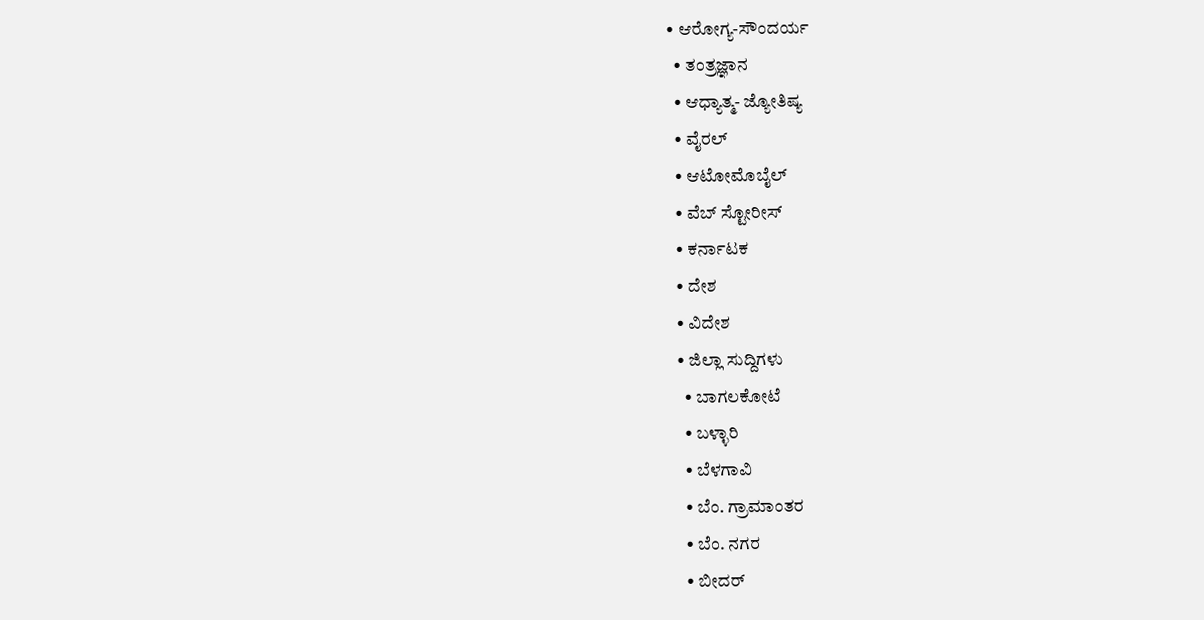• ಆರೋಗ್ಯ-ಸೌಂದರ್ಯ
  • ತಂತ್ರಜ್ಞಾನ
  • ಆಧ್ಯಾತ್ಮ- ಜ್ಯೋತಿಷ್ಯ
  • ವೈರಲ್
  • ಆಟೋಮೊಬೈಲ್
  • ವೆಬ್ ಸ್ಟೋರೀಸ್
  • ಕರ್ನಾಟಕ
  • ದೇಶ
  • ವಿದೇಶ
  • ಜಿಲ್ಲಾ ಸುದ್ದಿಗಳು
    • ಬಾಗಲಕೋಟೆ
    • ಬಳ್ಳಾರಿ
    • ಬೆಳಗಾವಿ
    • ಬೆಂ. ಗ್ರಾಮಾಂತರ
    • ಬೆಂ. ನಗರ
    • ಬೀದರ್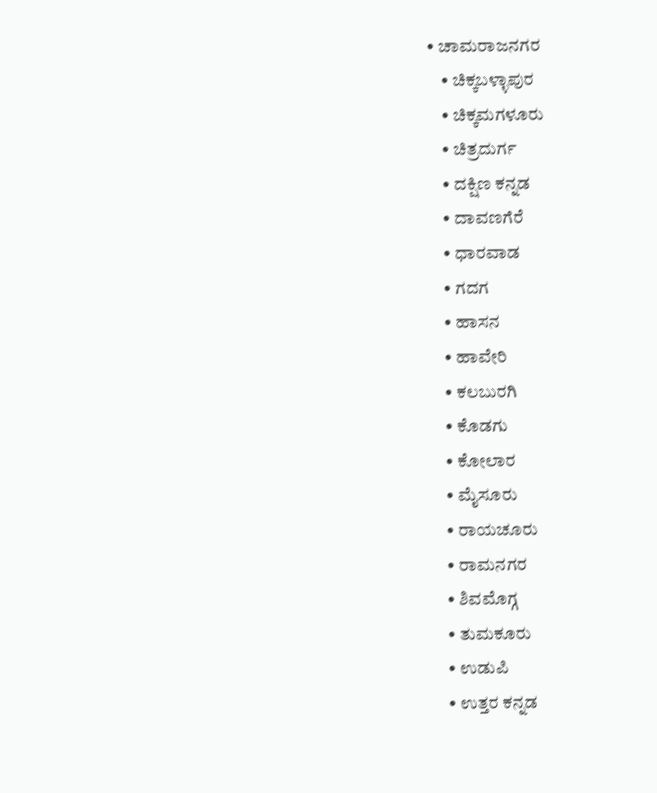• ಚಾಮರಾಜನಗರ
    • ಚಿಕ್ಕಬಳ್ಳಾಪುರ
    • ಚಿಕ್ಕಮಗಳೂರು
    • ಚಿತ್ರದುರ್ಗ
    • ದಕ್ಷಿಣ ಕನ್ನಡ
    • ದಾವಣಗೆರೆ
    • ಧಾರವಾಡ
    • ಗದಗ
    • ಹಾಸನ
    • ಹಾವೇರಿ
    • ಕಲಬುರಗಿ
    • ಕೊಡಗು
    • ಕೋಲಾರ
    • ಮೈಸೂರು
    • ರಾಯಚೂರು
    • ರಾಮನಗರ
    • ಶಿವಮೊಗ್ಗ
    • ತುಮಕೂರು
    • ಉಡುಪಿ
    • ಉತ್ತರ ಕನ್ನಡ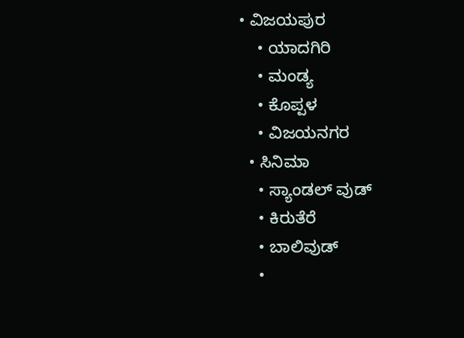• ವಿಜಯಪುರ
    • ಯಾದಗಿರಿ
    • ಮಂಡ್ಯ
    • ಕೊಪ್ಪಳ
    • ವಿಜಯನಗರ
  • ಸಿನಿಮಾ
    • ಸ್ಯಾಂಡಲ್ ವುಡ್
    • ಕಿರುತೆರೆ
    • ಬಾಲಿವುಡ್
    •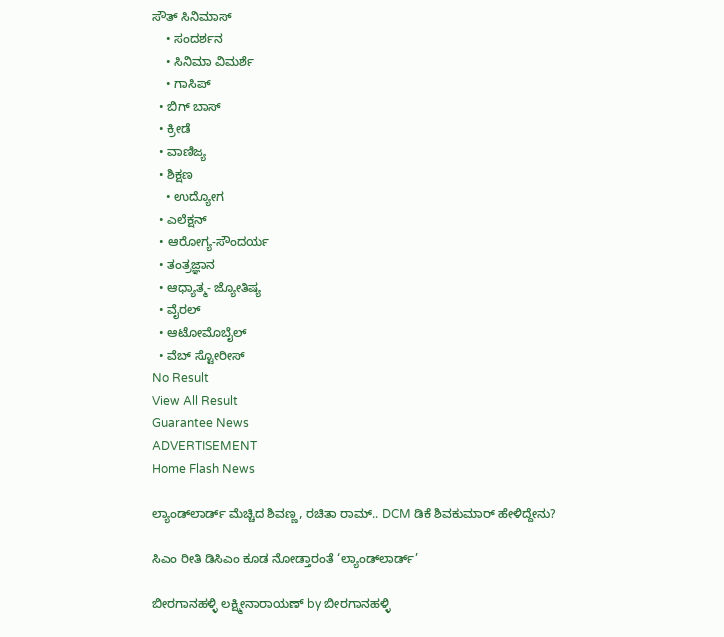ಸೌತ್ ಸಿನಿಮಾಸ್
    • ಸಂದರ್ಶನ
    • ಸಿನಿಮಾ ವಿಮರ್ಶೆ
    • ಗಾಸಿಪ್
  • ಬಿಗ್ ಬಾಸ್
  • ಕ್ರೀಡೆ
  • ವಾಣಿಜ್ಯ
  • ಶಿಕ್ಷಣ
    • ಉದ್ಯೋಗ
  • ಎಲೆಕ್ಷನ್
  • ಆರೋಗ್ಯ-ಸೌಂದರ್ಯ
  • ತಂತ್ರಜ್ಞಾನ
  • ಆಧ್ಯಾತ್ಮ- ಜ್ಯೋತಿಷ್ಯ
  • ವೈರಲ್
  • ಆಟೋಮೊಬೈಲ್
  • ವೆಬ್ ಸ್ಟೋರೀಸ್
No Result
View All Result
Guarantee News
ADVERTISEMENT
Home Flash News

ಲ್ಯಾಂಡ್‌‌ಲಾರ್ಡ್‌ ಮೆಚ್ಚಿದ ಶಿವಣ್ಣ, ರಚಿತಾ ರಾಮ್‌.. DCM ಡಿಕೆ ಶಿವಕುಮಾರ್ ಹೇಳಿದ್ದೇನು?

ಸಿಎಂ ರೀತಿ ಡಿಸಿಎಂ ಕೂಡ ನೋಡ್ತಾರಂತೆ ‘ಲ್ಯಾಂಡ್‌ಲಾರ್ಡ್‌’

ಬೀರಗಾನಹಳ್ಳಿ ಲಕ್ಷ್ಮೀನಾರಾಯಣ್ by ಬೀರಗಾನಹಳ್ಳಿ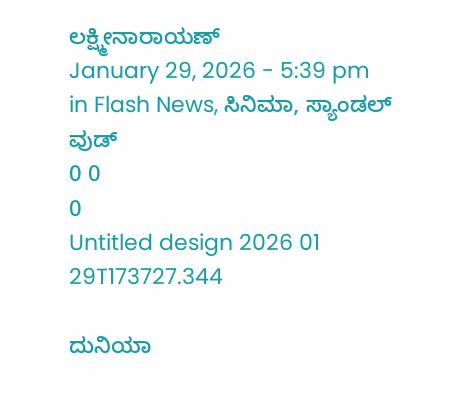ಲಕ್ಷ್ಮೀನಾರಾಯಣ್
January 29, 2026 - 5:39 pm
in Flash News, ಸಿನಿಮಾ, ಸ್ಯಾಂಡಲ್ ವುಡ್
0 0
0
Untitled design 2026 01 29T173727.344

ದುನಿಯಾ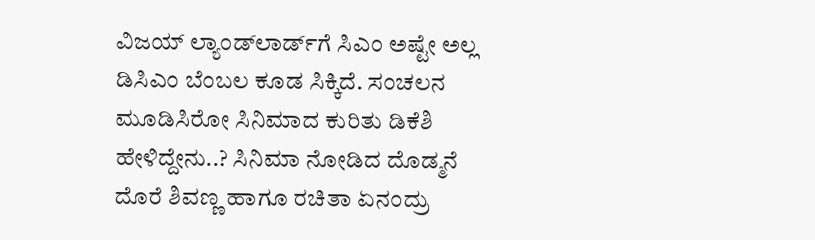ವಿಜಯ್ ಲ್ಯಾಂಡ್‌ಲಾರ್ಡ್‌ಗೆ ಸಿಎಂ ಅಷ್ಟೇ ಅಲ್ಲ ಡಿಸಿಎಂ ಬೆಂಬಲ ಕೂಡ ಸಿಕ್ಕಿದೆ. ಸಂಚಲನ ಮೂಡಿಸಿರೋ ಸಿನಿಮಾದ ಕುರಿತು ಡಿಕೆಶಿ ಹೇಳಿದ್ದೇನು..? ಸಿನಿಮಾ ನೋಡಿದ ದೊಡ್ಮನೆ ದೊರೆ ಶಿವಣ್ಣ ಹಾಗೂ ರಚಿತಾ ಏನಂದ್ರು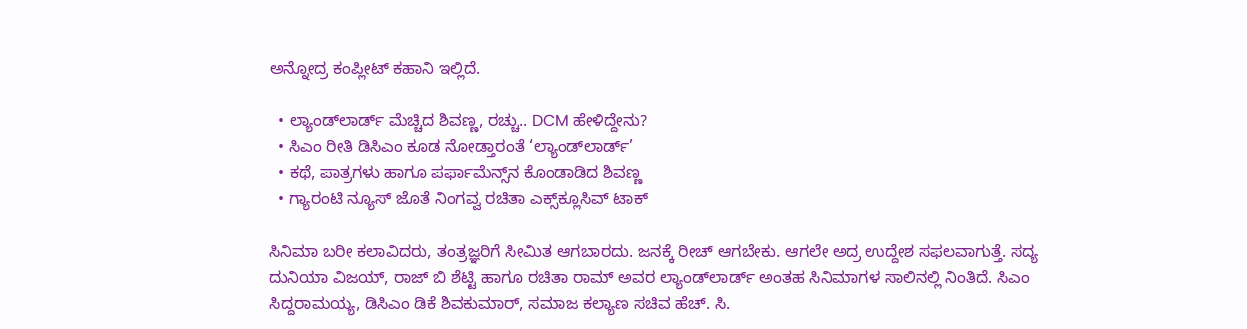ಅನ್ನೋದ್ರ ಕಂಪ್ಲೀಟ್ ಕಹಾನಿ ಇಲ್ಲಿದೆ.

  • ಲ್ಯಾಂಡ್‌‌ಲಾರ್ಡ್‌ ಮೆಚ್ಚಿದ ಶಿವಣ್ಣ, ರಚ್ಚು.. DCM ಹೇಳಿದ್ದೇನು?
  • ಸಿಎಂ ರೀತಿ ಡಿಸಿಎಂ ಕೂಡ ನೋಡ್ತಾರಂತೆ ‘ಲ್ಯಾಂಡ್‌ಲಾರ್ಡ್‌’
  • ಕಥೆ, ಪಾತ್ರಗಳು ಹಾಗೂ ಪರ್ಫಾಮೆನ್ಸ್‌ನ ಕೊಂಡಾಡಿದ ಶಿವಣ್ಣ
  • ಗ್ಯಾರಂಟಿ ನ್ಯೂಸ್‌‌ ಜೊತೆ ನಿಂಗವ್ವ ರಚಿತಾ ಎಕ್ಸ್‌ಕ್ಲೂಸಿವ್ ಟಾಕ್

ಸಿನಿಮಾ ಬರೀ ಕಲಾವಿದರು, ತಂತ್ರಜ್ಞರಿಗೆ ಸೀಮಿತ ಆಗಬಾರದು. ಜನಕ್ಕೆ ರೀಚ್ ಆಗಬೇಕು. ಆಗಲೇ ಅದ್ರ ಉದ್ದೇಶ ಸಫಲವಾಗುತ್ತೆ. ಸದ್ಯ ದುನಿಯಾ ವಿಜಯ್, ರಾಜ್ ಬಿ ಶೆಟ್ಟಿ ಹಾಗೂ ರಚಿತಾ ರಾಮ್ ಅವರ ಲ್ಯಾಂಡ್‌ಲಾರ್ಡ್‌ ಅಂತಹ ಸಿನಿಮಾಗಳ ಸಾಲಿನಲ್ಲಿ ನಿಂತಿದೆ. ಸಿಎಂ ಸಿದ್ದರಾಮಯ್ಯ, ಡಿಸಿಎಂ ಡಿಕೆ ಶಿವಕುಮಾರ್, ಸಮಾಜ ಕಲ್ಯಾಣ ಸಚಿವ ಹೆಚ್. ಸಿ.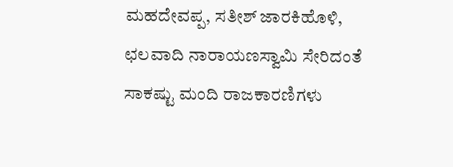ಮಹದೇವಪ್ಪ, ಸತೀಶ್ ಜಾರಕಿಹೊಳಿ, ಛಲವಾದಿ ನಾರಾಯಣಸ್ವಾಮಿ ಸೇರಿದಂತೆ ಸಾಕಷ್ಟು ಮಂದಿ ರಾಜಕಾರಣಿಗಳು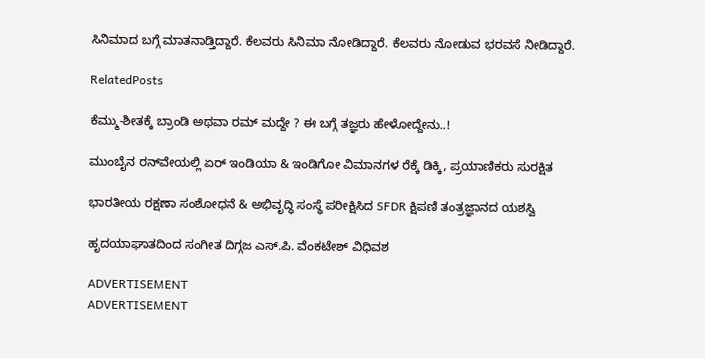ಸಿನಿಮಾದ ಬಗ್ಗೆ ಮಾತನಾಡ್ತಿದ್ದಾರೆ. ಕೆಲವರು ಸಿನಿಮಾ ನೋಡಿದ್ದಾರೆ. ಕೆಲವರು ನೋಡುವ ಭರವಸೆ ನೀಡಿದ್ದಾರೆ.

RelatedPosts

ಕೆಮ್ಮು-ಶೀತಕ್ಕೆ ಬ್ರಾಂಡಿ ಅಥವಾ ರಮ್ ಮದ್ದೇ ? ಈ ಬಗ್ಗೆ ತಜ್ಞರು ಹೇಳೋದ್ದೇನು..!

ಮುಂಬೈನ ರನ್‌ವೇಯಲ್ಲಿ ಏರ್ ಇಂಡಿಯಾ & ಇಂಡಿಗೋ ವಿಮಾನಗಳ ರೆಕ್ಕೆ ಡಿಕ್ಕಿ, ಪ್ರಯಾಣಿಕರು ಸುರಕ್ಷಿತ

ಭಾರತೀಯ ರಕ್ಷಣಾ ಸಂಶೋಧನೆ & ಅಭಿವೃದ್ಧಿ ಸಂಸ್ಥೆ ಪರೀಕ್ಷಿಸಿದ SFDR ಕ್ಷಿಪಣಿ ತಂತ್ರಜ್ಞಾನದ ಯಶಸ್ವಿ

ಹೃದಯಾಘಾತದಿಂದ ಸಂಗೀತ ದಿಗ್ಗಜ ಎಸ್.ಪಿ. ವೆಂಕಟೇಶ್ ವಿಧಿವಶ

ADVERTISEMENT
ADVERTISEMENT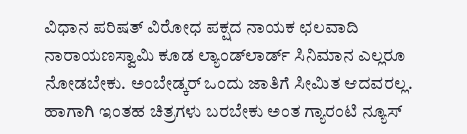ವಿಧಾನ ಪರಿಷತ್ ವಿರೋಧ ಪಕ್ಷದ ನಾಯಕ ಛಲವಾದಿ ನಾರಾಯಣಸ್ವಾಮಿ ಕೂಡ ಲ್ಯಾಂಡ್‌ಲಾರ್ಡ್‌ ಸಿನಿಮಾನ ಎಲ್ಲರೂ ನೋಡಬೇಕು. ಅಂಬೇಡ್ಕರ್ ಒಂದು ಜಾತಿಗೆ ಸೀಮಿತ ಆದವರಲ್ಲ. ಹಾಗಾಗಿ ಇಂತಹ ಚಿತ್ರಗಳು ಬರಬೇಕು ಅಂತ ಗ್ಯಾರಂಟಿ ನ್ಯೂಸ್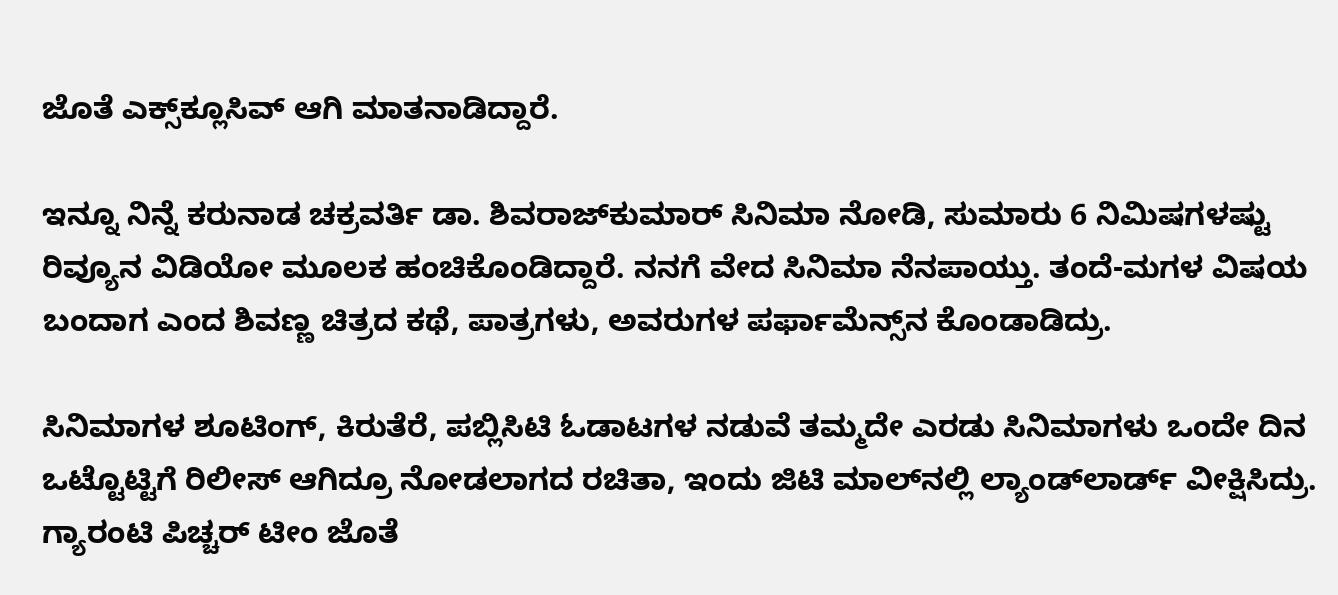ಜೊತೆ ಎಕ್ಸ್‌‌ಕ್ಲೂಸಿವ್ ಆಗಿ ಮಾತನಾಡಿದ್ದಾರೆ.

ಇನ್ನೂ ನಿನ್ನೆ ಕರುನಾಡ ಚಕ್ರವರ್ತಿ ಡಾ. ಶಿವರಾಜ್‌ಕುಮಾರ್ ಸಿನಿಮಾ ನೋಡಿ, ಸುಮಾರು 6 ನಿಮಿಷಗಳಷ್ಟು ರಿವ್ಯೂನ ವಿಡಿಯೋ ಮೂಲಕ ಹಂಚಿಕೊಂಡಿದ್ದಾರೆ. ನನಗೆ ವೇದ ಸಿನಿಮಾ ನೆನಪಾಯ್ತು. ತಂದೆ-ಮಗಳ ವಿಷಯ ಬಂದಾಗ ಎಂದ ಶಿವಣ್ಣ ಚಿತ್ರದ ಕಥೆ, ಪಾತ್ರಗಳು, ಅವರುಗಳ ಪರ್ಫಾಮೆನ್ಸ್‌ನ ಕೊಂಡಾಡಿದ್ರು.

ಸಿನಿಮಾಗಳ ಶೂಟಿಂಗ್, ಕಿರುತೆರೆ, ಪಬ್ಲಿಸಿಟಿ ಓಡಾಟಗಳ ನಡುವೆ ತಮ್ಮದೇ ಎರಡು ಸಿನಿಮಾಗಳು ಒಂದೇ ದಿನ ಒಟ್ಟೊಟ್ಟಿಗೆ ರಿಲೀಸ್ ಆಗಿದ್ರೂ ನೋಡಲಾಗದ ರಚಿತಾ, ಇಂದು ಜಿಟಿ ಮಾಲ್‌‌ನಲ್ಲಿ ಲ್ಯಾಂಡ್‌ಲಾರ್ಡ್ ವೀಕ್ಷಿಸಿದ್ರು. ಗ್ಯಾರಂಟಿ ಪಿಚ್ಚರ್ ಟೀಂ ಜೊತೆ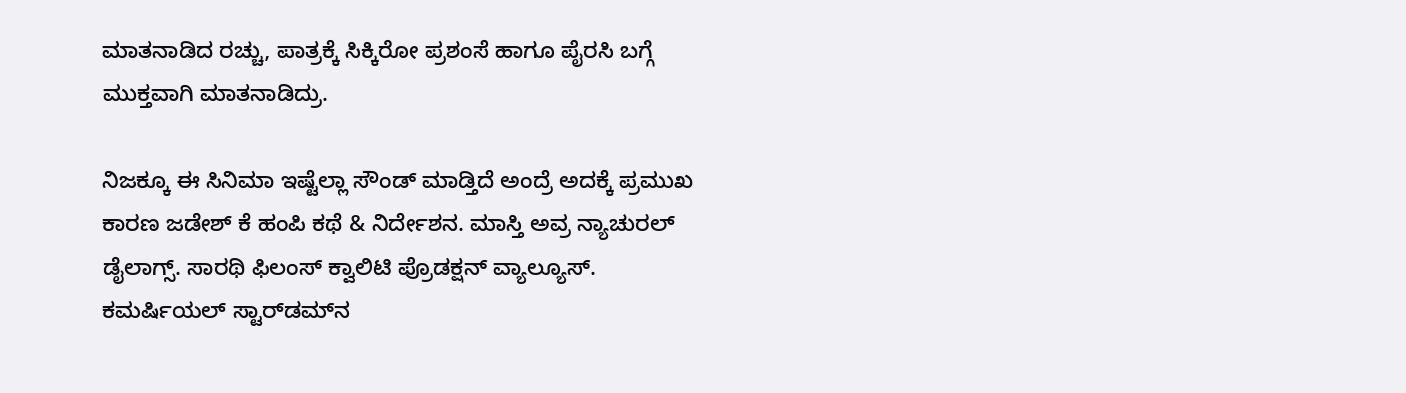ಮಾತನಾಡಿದ ರಚ್ಚು, ಪಾತ್ರಕ್ಕೆ ಸಿಕ್ಕಿರೋ ಪ್ರಶಂಸೆ ಹಾಗೂ ಪೈರಸಿ ಬಗ್ಗೆ ಮುಕ್ತವಾಗಿ ಮಾತನಾಡಿದ್ರು.

ನಿಜಕ್ಕೂ ಈ ಸಿನಿಮಾ ಇಷ್ಟೆಲ್ಲಾ ಸೌಂಡ್ ಮಾಡ್ತಿದೆ ಅಂದ್ರೆ ಅದಕ್ಕೆ ಪ್ರಮುಖ ಕಾರಣ ಜಡೇಶ್ ಕೆ ಹಂಪಿ ಕಥೆ & ನಿರ್ದೇಶನ. ಮಾಸ್ತಿ ಅವ್ರ ನ್ಯಾಚುರಲ್ ಡೈಲಾಗ್ಸ್. ಸಾರಥಿ ಫಿಲಂಸ್ ಕ್ವಾಲಿಟಿ ಪ್ರೊಡಕ್ಷನ್ ವ್ಯಾಲ್ಯೂಸ್. ಕಮರ್ಷಿಯಲ್ ಸ್ಟಾರ್‌‌ಡಮ್‌‌ನ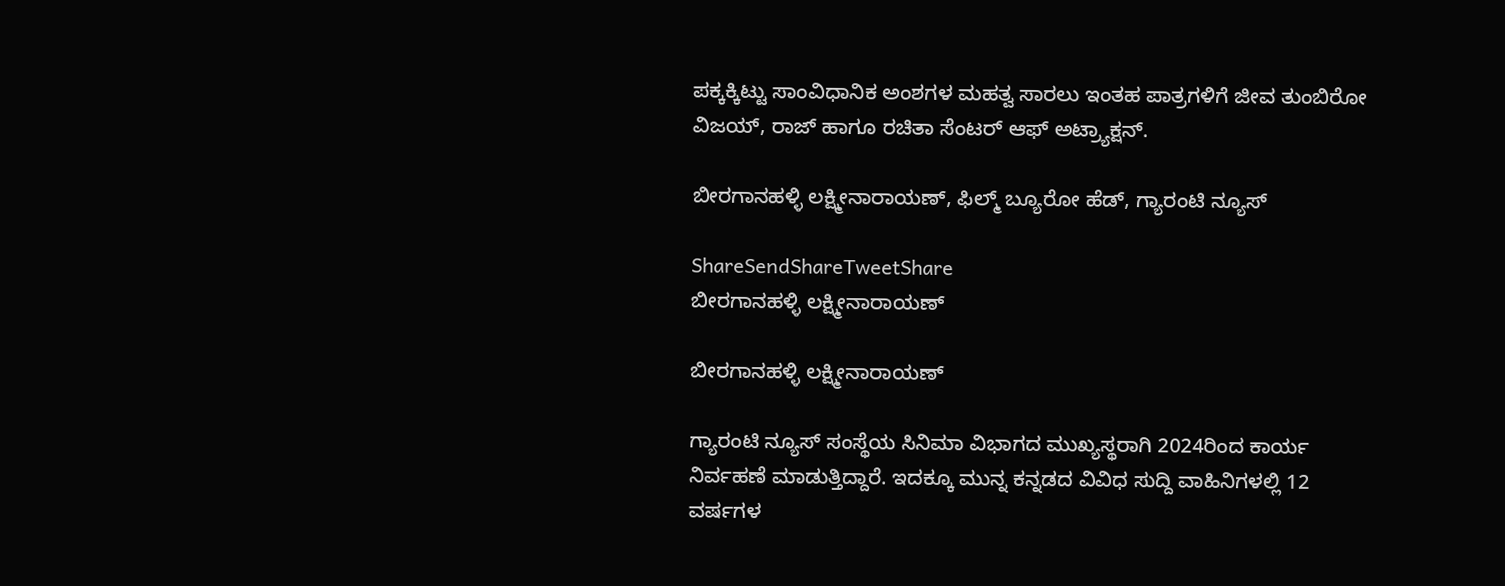ಪಕ್ಕಕ್ಕಿಟ್ಟು ಸಾಂವಿಧಾನಿಕ ಅಂಶಗಳ ಮಹತ್ವ ಸಾರಲು ಇಂತಹ ಪಾತ್ರಗಳಿಗೆ ಜೀವ ತುಂಬಿರೋ ವಿಜಯ್, ರಾಜ್ ಹಾಗೂ ರಚಿತಾ ಸೆಂಟರ್ ಆಫ್ ಅಟ್ರ್ಯಾಕ್ಷನ್.

ಬೀರಗಾನಹಳ್ಳಿ ಲಕ್ಷ್ಮೀನಾರಾಯಣ್, ಫಿಲ್ಮ್ ಬ್ಯೂರೋ ಹೆಡ್, ಗ್ಯಾರಂಟಿ ನ್ಯೂಸ್

ShareSendShareTweetShare
ಬೀರಗಾನಹಳ್ಳಿ ಲಕ್ಷ್ಮೀನಾರಾಯಣ್

ಬೀರಗಾನಹಳ್ಳಿ ಲಕ್ಷ್ಮೀನಾರಾಯಣ್

ಗ್ಯಾರಂಟಿ ನ್ಯೂಸ್ ಸಂಸ್ಥೆಯ ಸಿನಿಮಾ ವಿಭಾಗದ ಮುಖ್ಯಸ್ಥರಾಗಿ 2024ರಿಂದ ಕಾರ್ಯ ನಿರ್ವಹಣೆ ಮಾಡುತ್ತಿದ್ದಾರೆ. ಇದಕ್ಕೂ ಮುನ್ನ ಕನ್ನಡದ ವಿವಿಧ ಸುದ್ದಿ ವಾಹಿನಿಗಳಲ್ಲಿ 12 ವರ್ಷಗಳ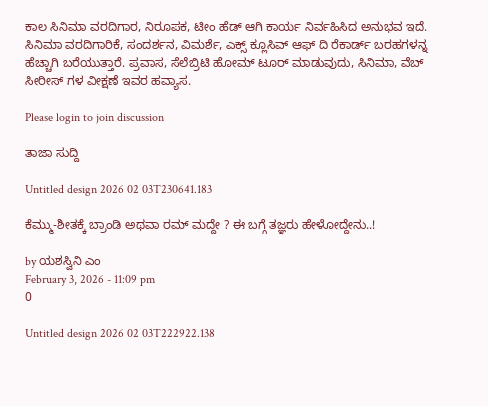ಕಾಲ ಸಿನಿಮಾ ವರದಿಗಾರ, ನಿರೂಪಕ, ಟೀಂ ಹೆಡ್ ಆಗಿ ಕಾರ್ಯ ನಿರ್ವಹಿಸಿದ ಅನುಭವ ಇದೆ. ಸಿನಿಮಾ ವರದಿಗಾರಿಕೆ, ಸಂದರ್ಶನ, ವಿಮರ್ಶೆ, ಎಕ್ಸ್ ಕ್ಲೂಸಿವ್ ಆಫ್ ದಿ ರೆಕಾರ್ಡ್ ಬರಹಗಳನ್ನ ಹೆಚ್ಚಾಗಿ ಬರೆಯುತ್ತಾರೆ. ಪ್ರವಾಸ, ಸೆಲೆಬ್ರಿಟಿ ಹೋಮ್ ಟೂರ್ ಮಾಡುವುದು, ಸಿನಿಮಾ, ವೆಬ್ ಸೀರೀಸ್ ಗಳ ವೀಕ್ಷಣೆ ಇವರ ಹವ್ಯಾಸ.

Please login to join discussion

ತಾಜಾ ಸುದ್ದಿ

Untitled design 2026 02 03T230641.183

ಕೆಮ್ಮು-ಶೀತಕ್ಕೆ ಬ್ರಾಂಡಿ ಅಥವಾ ರಮ್ ಮದ್ದೇ ? ಈ ಬಗ್ಗೆ ತಜ್ಞರು ಹೇಳೋದ್ದೇನು..!

by ಯಶಸ್ವಿನಿ ಎಂ
February 3, 2026 - 11:09 pm
0

Untitled design 2026 02 03T222922.138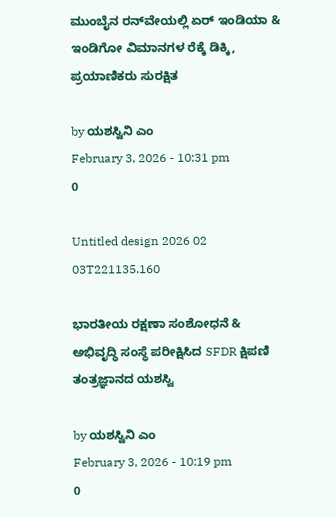ಮುಂಬೈನ ರನ್‌ವೇಯಲ್ಲಿ ಏರ್ ಇಂಡಿಯಾ & ಇಂಡಿಗೋ ವಿಮಾನಗಳ ರೆಕ್ಕೆ ಡಿಕ್ಕಿ, ಪ್ರಯಾಣಿಕರು ಸುರಕ್ಷಿತ

by ಯಶಸ್ವಿನಿ ಎಂ
February 3, 2026 - 10:31 pm
0

Untitled design 2026 02 03T221135.160

ಭಾರತೀಯ ರಕ್ಷಣಾ ಸಂಶೋಧನೆ & ಅಭಿವೃದ್ಧಿ ಸಂಸ್ಥೆ ಪರೀಕ್ಷಿಸಿದ SFDR ಕ್ಷಿಪಣಿ ತಂತ್ರಜ್ಞಾನದ ಯಶಸ್ವಿ

by ಯಶಸ್ವಿನಿ ಎಂ
February 3, 2026 - 10:19 pm
0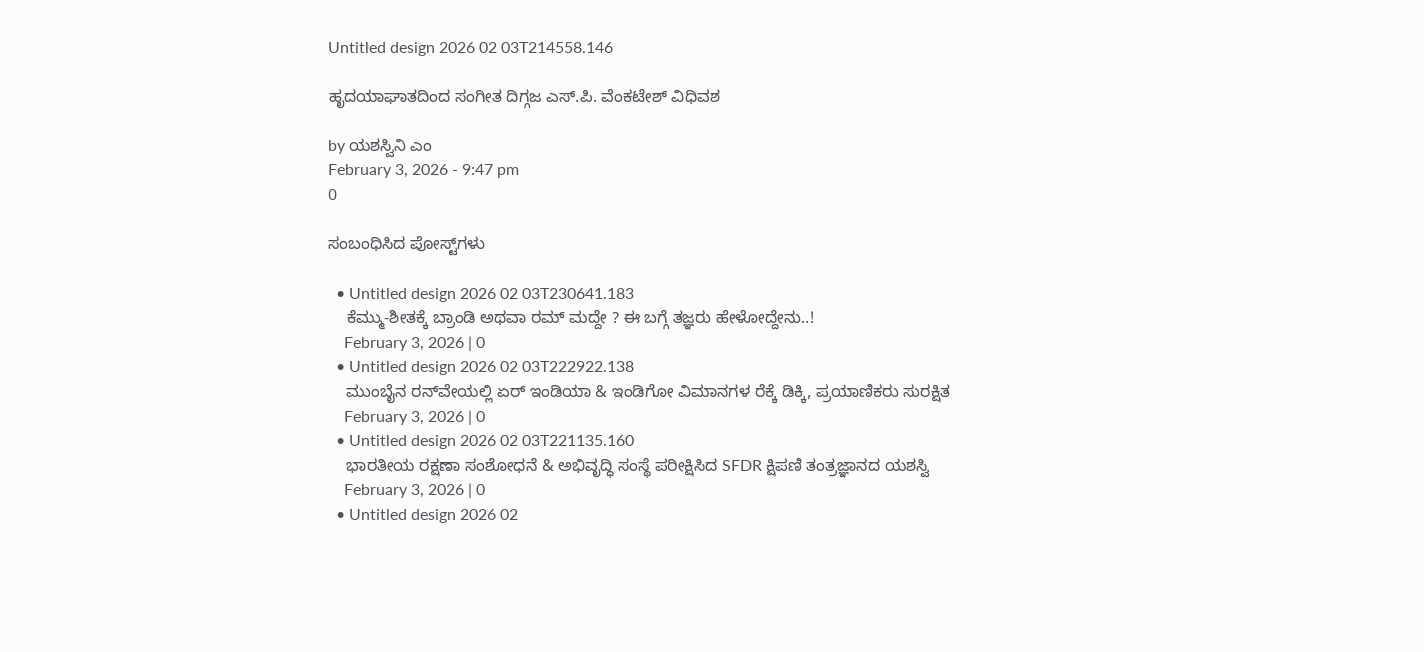Untitled design 2026 02 03T214558.146

ಹೃದಯಾಘಾತದಿಂದ ಸಂಗೀತ ದಿಗ್ಗಜ ಎಸ್.ಪಿ. ವೆಂಕಟೇಶ್ ವಿಧಿವಶ

by ಯಶಸ್ವಿನಿ ಎಂ
February 3, 2026 - 9:47 pm
0

ಸಂಬಂಧಿಸಿದ ಪೋಸ್ಟ್‌ಗಳು

  • Untitled design 2026 02 03T230641.183
    ಕೆಮ್ಮು-ಶೀತಕ್ಕೆ ಬ್ರಾಂಡಿ ಅಥವಾ ರಮ್ ಮದ್ದೇ ? ಈ ಬಗ್ಗೆ ತಜ್ಞರು ಹೇಳೋದ್ದೇನು..!
    February 3, 2026 | 0
  • Untitled design 2026 02 03T222922.138
    ಮುಂಬೈನ ರನ್‌ವೇಯಲ್ಲಿ ಏರ್ ಇಂಡಿಯಾ & ಇಂಡಿಗೋ ವಿಮಾನಗಳ ರೆಕ್ಕೆ ಡಿಕ್ಕಿ, ಪ್ರಯಾಣಿಕರು ಸುರಕ್ಷಿತ
    February 3, 2026 | 0
  • Untitled design 2026 02 03T221135.160
    ಭಾರತೀಯ ರಕ್ಷಣಾ ಸಂಶೋಧನೆ & ಅಭಿವೃದ್ಧಿ ಸಂಸ್ಥೆ ಪರೀಕ್ಷಿಸಿದ SFDR ಕ್ಷಿಪಣಿ ತಂತ್ರಜ್ಞಾನದ ಯಶಸ್ವಿ
    February 3, 2026 | 0
  • Untitled design 2026 02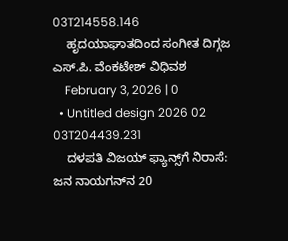03T214558.146
    ಹೃದಯಾಘಾತದಿಂದ ಸಂಗೀತ ದಿಗ್ಗಜ ಎಸ್.ಪಿ. ವೆಂಕಟೇಶ್ ವಿಧಿವಶ
    February 3, 2026 | 0
  • Untitled design 2026 02 03T204439.231
    ದಳಪತಿ ವಿಜಯ್ ಫ್ಯಾನ್ಸ್‌ಗೆ ನಿರಾಸೆ: ಜನ ನಾಯಗನ್‌ನ 20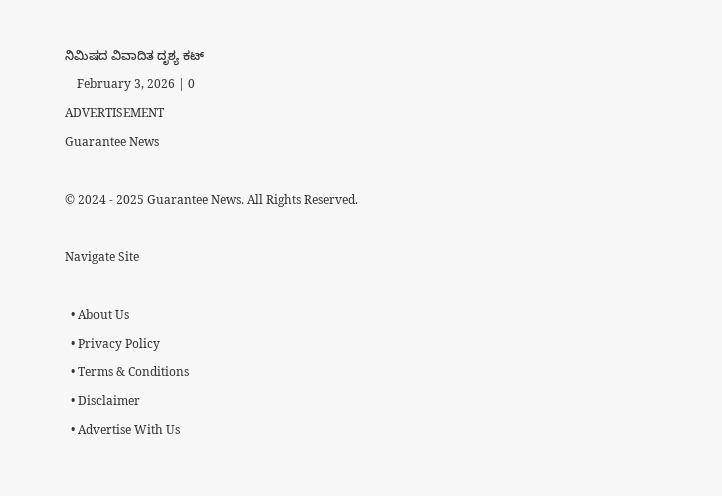ನಿಮಿಷದ ವಿವಾದಿತ ದೃಶ್ಯ ಕಟ್‌
    February 3, 2026 | 0
ADVERTISEMENT
Guarantee News

© 2024 - 2025 Guarantee News. All Rights Reserved.

Navigate Site

  • About Us
  • Privacy Policy
  • Terms & Conditions
  • Disclaimer
  • Advertise With Us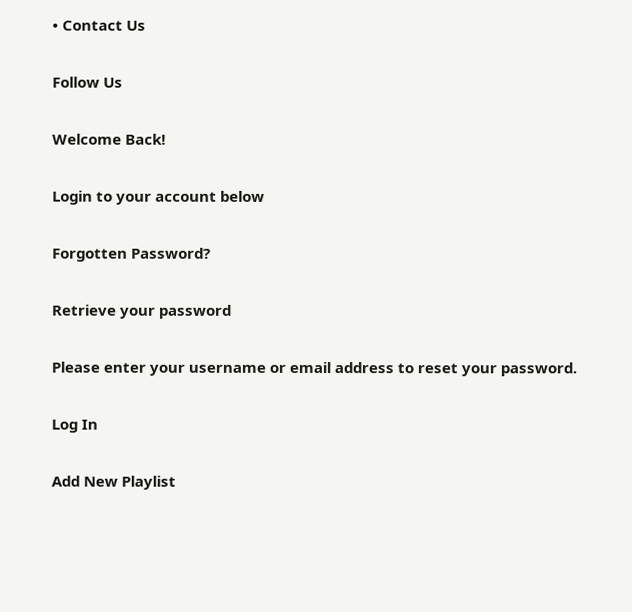• Contact Us

Follow Us

Welcome Back!

Login to your account below

Forgotten Password?

Retrieve your password

Please enter your username or email address to reset your password.

Log In

Add New Playlist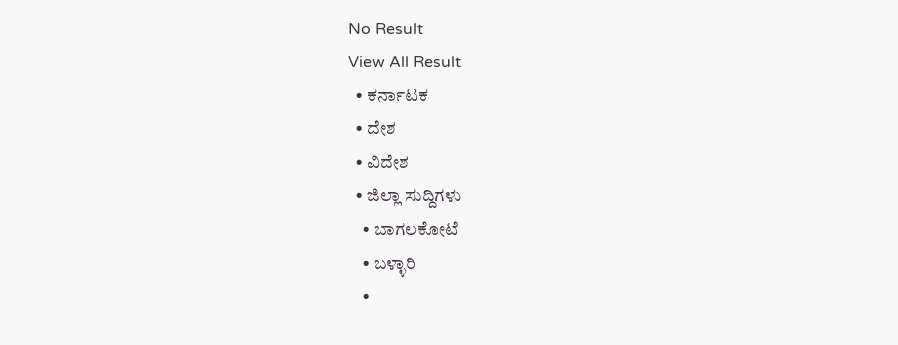No Result
View All Result
  • ಕರ್ನಾಟಕ
  • ದೇಶ
  • ವಿದೇಶ
  • ಜಿಲ್ಲಾ ಸುದ್ದಿಗಳು
    • ಬಾಗಲಕೋಟೆ
    • ಬಳ್ಳಾರಿ
    •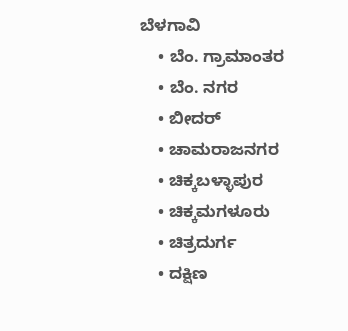ಬೆಳಗಾವಿ
    • ಬೆಂ. ಗ್ರಾಮಾಂತರ
    • ಬೆಂ. ನಗರ
    • ಬೀದರ್
    • ಚಾಮರಾಜನಗರ
    • ಚಿಕ್ಕಬಳ್ಳಾಪುರ
    • ಚಿಕ್ಕಮಗಳೂರು
    • ಚಿತ್ರದುರ್ಗ
    • ದಕ್ಷಿಣ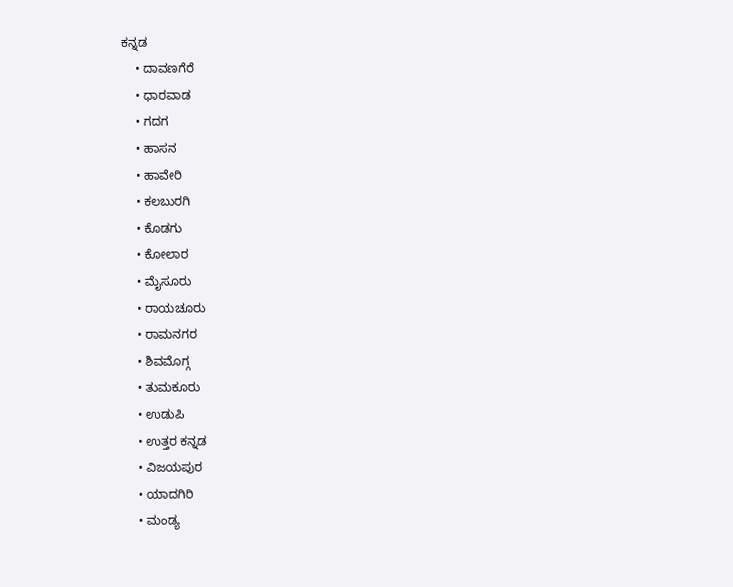ಕನ್ನಡ
    • ದಾವಣಗೆರೆ
    • ಧಾರವಾಡ
    • ಗದಗ
    • ಹಾಸನ
    • ಹಾವೇರಿ
    • ಕಲಬುರಗಿ
    • ಕೊಡಗು
    • ಕೋಲಾರ
    • ಮೈಸೂರು
    • ರಾಯಚೂರು
    • ರಾಮನಗರ
    • ಶಿವಮೊಗ್ಗ
    • ತುಮಕೂರು
    • ಉಡುಪಿ
    • ಉತ್ತರ ಕನ್ನಡ
    • ವಿಜಯಪುರ
    • ಯಾದಗಿರಿ
    • ಮಂಡ್ಯ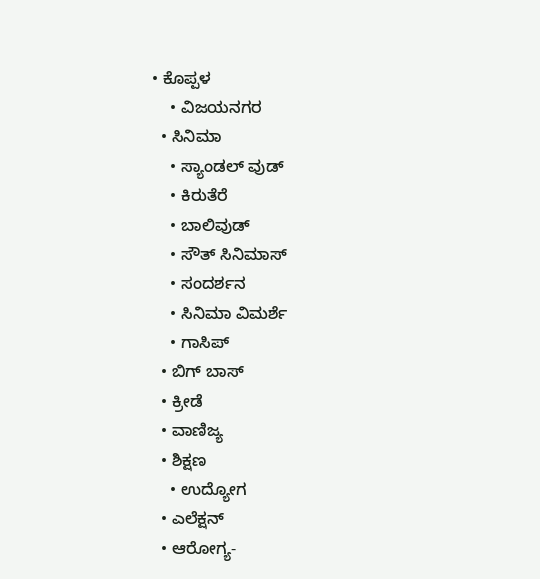• ಕೊಪ್ಪಳ
    • ವಿಜಯನಗರ
  • ಸಿನಿಮಾ
    • ಸ್ಯಾಂಡಲ್ ವುಡ್
    • ಕಿರುತೆರೆ
    • ಬಾಲಿವುಡ್
    • ಸೌತ್ ಸಿನಿಮಾಸ್
    • ಸಂದರ್ಶನ
    • ಸಿನಿಮಾ ವಿಮರ್ಶೆ
    • ಗಾಸಿಪ್
  • ಬಿಗ್ ಬಾಸ್
  • ಕ್ರೀಡೆ
  • ವಾಣಿಜ್ಯ
  • ಶಿಕ್ಷಣ
    • ಉದ್ಯೋಗ
  • ಎಲೆಕ್ಷನ್
  • ಆರೋಗ್ಯ-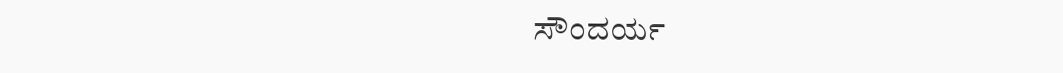ಸೌಂದರ್ಯ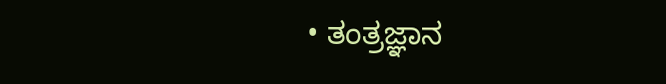• ತಂತ್ರಜ್ಞಾನ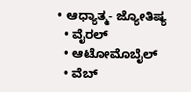• ಆಧ್ಯಾತ್ಮ- ಜ್ಯೋತಿಷ್ಯ
  • ವೈರಲ್
  • ಆಟೋಮೊಬೈಲ್
  • ವೆಬ್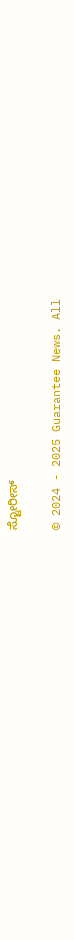ಸ್ಟೋರೀಸ್

© 2024 - 2025 Guarantee News. All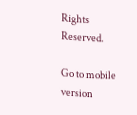Rights Reserved.

Go to mobile version